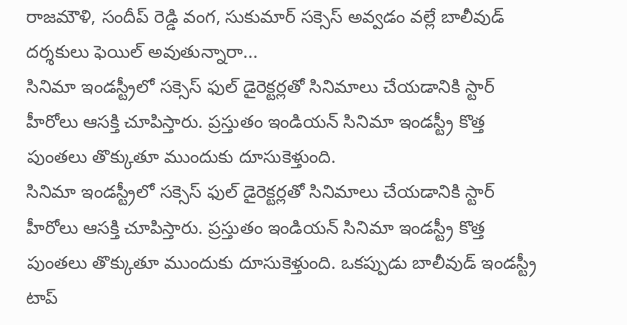రాజమౌళి, సందీప్ రెడ్డి వంగ, సుకుమార్ సక్సెస్ అవ్వడం వల్లే బాలీవుడ్ దర్శకులు ఫెయిల్ అవుతున్నారా...
సినిమా ఇండస్ట్రీలో సక్సెస్ ఫుల్ డైరెక్టర్లతో సినిమాలు చేయడానికి స్టార్ హీరోలు ఆసక్తి చూపిస్తారు. ప్రస్తుతం ఇండియన్ సినిమా ఇండస్ట్రీ కొత్త పుంతలు తొక్కుతూ ముందుకు దూసుకెళ్తుంది.
సినిమా ఇండస్ట్రీలో సక్సెస్ ఫుల్ డైరెక్టర్లతో సినిమాలు చేయడానికి స్టార్ హీరోలు ఆసక్తి చూపిస్తారు. ప్రస్తుతం ఇండియన్ సినిమా ఇండస్ట్రీ కొత్త పుంతలు తొక్కుతూ ముందుకు దూసుకెళ్తుంది. ఒకప్పుడు బాలీవుడ్ ఇండస్ట్రీ టాప్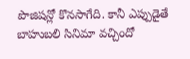పొజిషన్లో కొనసాగేది. కానీ ఎప్పుడైతే బాహుబలి సినిమా వచ్చిందో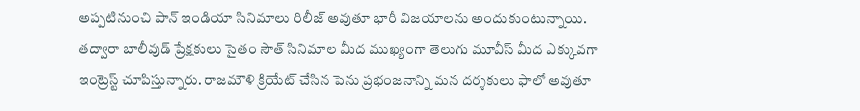అప్పటినుంచి పాన్ ఇండియా సినిమాలు రిలీజ్ అవుతూ భారీ విజయాలను అందుకుంటున్నాయి. తద్వారా బాలీవుడ్ ప్రేక్షకులు సైతం సౌత్ సినిమాల మీద ముఖ్యంగా తెలుగు మూవీస్ మీద ఎక్కువగా ఇంట్రెస్ట్ చూపిస్తున్నారు. రాజమౌళి క్రియేట్ చేసిన పెను ప్రభంజనాన్ని మన దర్శకులు ఫాలో అవుతూ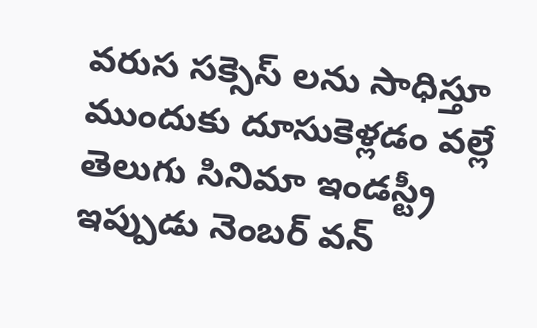వరుస సక్సెస్ లను సాధిస్తూ ముందుకు దూసుకెళ్లడం వల్లే తెలుగు సినిమా ఇండస్ట్రీ ఇప్పుడు నెంబర్ వన్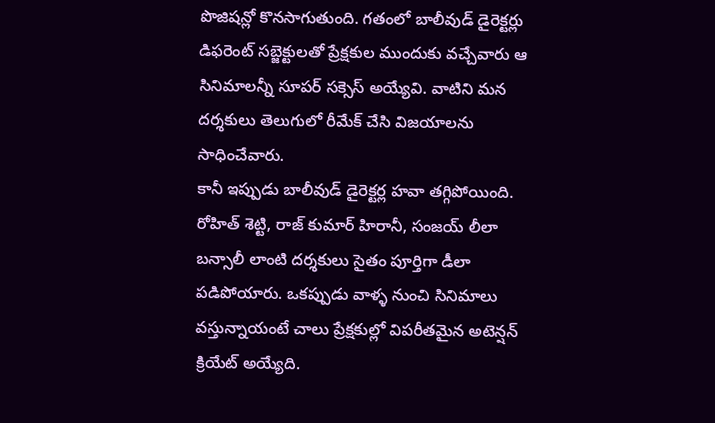పొజిషన్లో కొనసాగుతుంది. గతంలో బాలీవుడ్ డైరెక్టర్లు డిఫరెంట్ సబ్జెక్టులతో ప్రేక్షకుల ముందుకు వచ్చేవారు ఆ సినిమాలన్నీ సూపర్ సక్సెస్ అయ్యేవి. వాటిని మన దర్శకులు తెలుగులో రీమేక్ చేసి విజయాలను సాధించేవారు.
కానీ ఇప్పుడు బాలీవుడ్ డైరెక్టర్ల హవా తగ్గిపోయింది. రోహిత్ శెట్టి, రాజ్ కుమార్ హిరానీ, సంజయ్ లీలా బన్సాలీ లాంటి దర్శకులు సైతం పూర్తిగా డీలా పడిపోయారు. ఒకప్పుడు వాళ్ళ నుంచి సినిమాలు వస్తున్నాయంటే చాలు ప్రేక్షకుల్లో విపరీతమైన అటెన్షన్ క్రియేట్ అయ్యేది.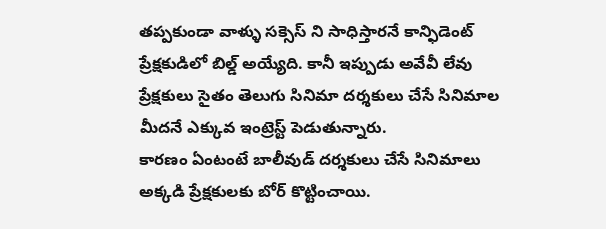తప్పకుండా వాళ్ళు సక్సెస్ ని సాధిస్తారనే కాన్ఫిడెంట్ ప్రేక్షకుడిలో బిల్డ్ అయ్యేది. కానీ ఇప్పుడు అవేవీ లేవు ప్రేక్షకులు సైతం తెలుగు సినిమా దర్శకులు చేసే సినిమాల మీదనే ఎక్కువ ఇంట్రెస్ట్ పెడుతున్నారు.
కారణం ఏంటంటే బాలీవుడ్ దర్శకులు చేసే సినిమాలు అక్కడి ప్రేక్షకులకు బోర్ కొట్టించాయి.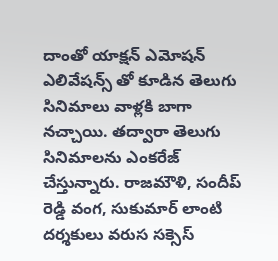దాంతో యాక్షన్ ఎమోషన్ ఎలివేషన్స్ తో కూడిన తెలుగు సినిమాలు వాళ్లకి బాగా నచ్చాయి. తద్వారా తెలుగు సినిమాలను ఎంకరేజ్ చేస్తున్నారు. రాజమౌళి, సందీప్ రెడ్డి వంగ, సుకుమార్ లాంటి దర్శకులు వరుస సక్సెస్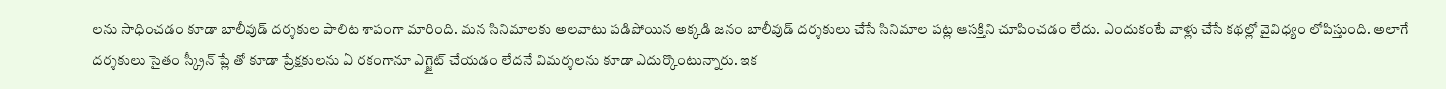లను సాధించడం కూడా బాలీవుడ్ దర్శకుల పాలిట శాపంగా మారింది. మన సినిమాలకు అలవాటు పడిపోయిన అక్కడి జనం బాలీవుడ్ దర్శకులు చేసే సినిమాల పట్ల ఆసక్తిని చూపించడం లేదు. ఎందుకంటే వాళ్లు చేసే కథల్లో వైవిధ్యం లోపిస్తుంది. అలాగే దర్శకులు సైతం స్క్రీన్ ప్లే తో కూడా ప్రేక్షకులను ఏ రకంగానూ ఎగ్జైట్ చేయడం లేదనే విమర్శలను కూడా ఎదుర్కొంటున్నారు. ఇక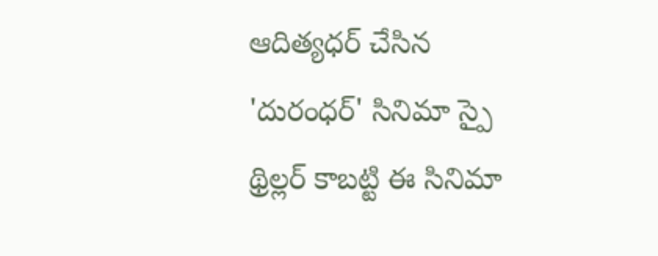ఆదిత్యధర్ చేసిన 'దురంధర్' సినిమా స్పై థ్రిల్లర్ కాబట్టి ఈ సినిమా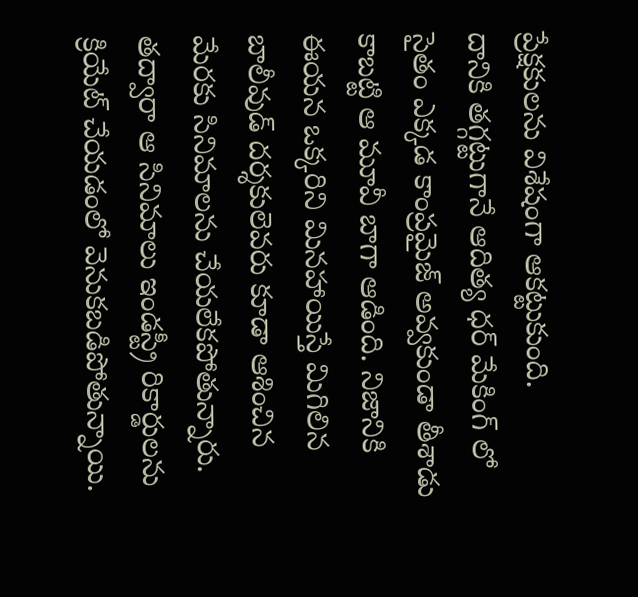ప్రేక్షకులను విశేషంగా ఆకట్టుకుంది.
దానికి తగ్గట్టుగానే ఆదిత్య ధర్ మేకింగ్ లో సైతం ఎక్కడ కాంప్రమైజ్ అవ్వకుండా తీశాడు కాబట్టి ఆ మూవీ బాగా ఆడింది. నిజానికి ఈయన ఒక్కరిని మినహాయిస్తే మిగిలిన బాలీవుడ్ దర్శకులెవరు కూడా ఆశించిన మేరకు సినిమాలను చేయలేకపోతున్నారు. తద్వారా ఆ సినిమాలు ఇండస్ట్రీ రికార్డులను క్రియేట్ చేయడంలో వెనుకబడిపోతున్నాయి.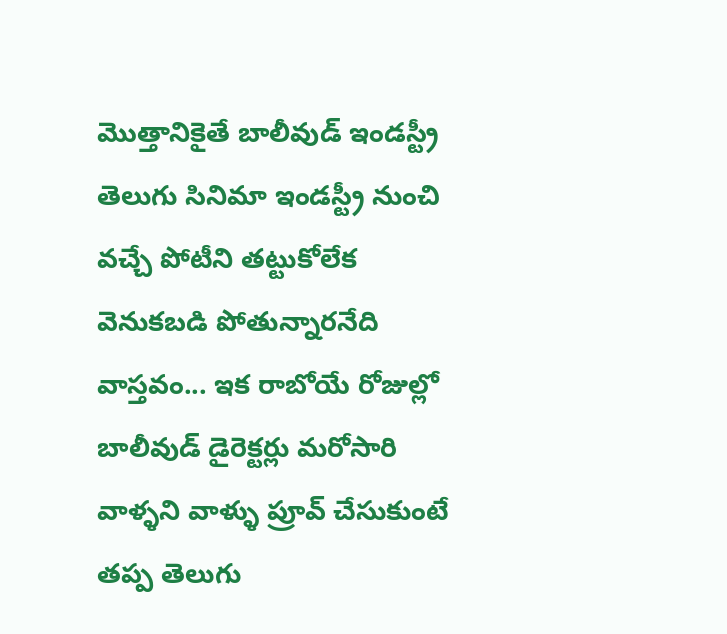మొత్తానికైతే బాలీవుడ్ ఇండస్ట్రీ తెలుగు సినిమా ఇండస్ట్రీ నుంచి వచ్చే పోటీని తట్టుకోలేక వెనుకబడి పోతున్నారనేది వాస్తవం... ఇక రాబోయే రోజుల్లో బాలీవుడ్ డైరెక్టర్లు మరోసారి వాళ్ళని వాళ్ళు ప్రూవ్ చేసుకుంటే తప్ప తెలుగు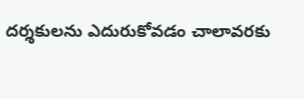దర్శకులను ఎదురుకోవడం చాలావరకు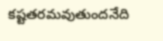కష్టతరమవుతుందనేది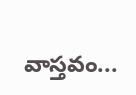వాస్తవం...